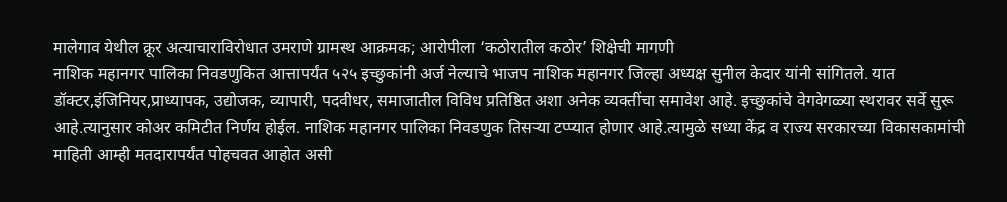मालेगाव येथील क्रूर अत्याचाराविरोधात उमराणे ग्रामस्थ आक्रमक; आरोपीला ‘कठोरातील कठोर’ शिक्षेची मागणी
नाशिक महानगर पालिका निवडणुकित आत्तापर्यंत ५२५ इच्छुकांनी अर्ज नेल्याचे भाजप नाशिक महानगर जिल्हा अध्यक्ष सुनील केदार यांनी सांगितले. यात डॉक्टर,इंजिनियर,प्राध्यापक, उद्योजक, व्यापारी, पदवीधर, समाजातील विविध प्रतिष्ठित अशा अनेक व्यक्तींचा समावेश आहे. इच्छुकांचे वेगवेगळ्या स्थरावर सर्वे सुरू आहे.त्यानुसार कोअर कमिटीत निर्णय होईल. नाशिक महानगर पालिका निवडणुक तिसऱ्या टप्प्यात होणार आहे.त्यामुळे सध्या केंद्र व राज्य सरकारच्या विकासकामांची माहिती आम्ही मतदारापर्यंत पोहचवत आहोत असी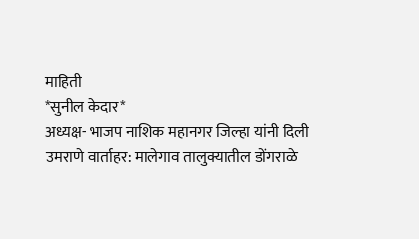माहिती
*सुनील केदार*
अध्यक्ष- भाजप नाशिक महानगर जिल्हा यांनी दिली
उमराणे वार्ताहर: मालेगाव तालुक्यातील डोंगराळे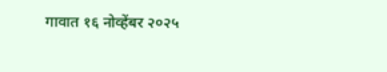गावात १६ नोव्हेंबर २०२५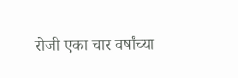रोजी एका चार वर्षांच्या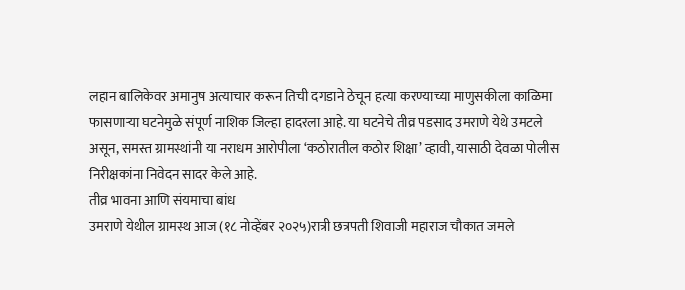लहान बालिकेवर अमानुष अत्याचार करून तिची दगडाने ठेचून हत्या करण्याच्या माणुसकीला काळिमा फासणाऱ्या घटनेमुळे संपूर्ण नाशिक जिल्हा हादरला आहे. या घटनेचे तीव्र पडसाद उमराणे येथे उमटले असून, समस्त ग्रामस्थांनी या नराधम आरोपीला ‘कठोरातील कठोर शिक्षा’ व्हावी, यासाठी देवळा पोलीस निरीक्षकांना निवेदन सादर केले आहे.
तीव्र भावना आणि संयमाचा बांध
उमराणे येथील ग्रामस्थ आज (१८ नोव्हेंबर २०२५)रात्री छत्रपती शिवाजी महाराज चौकात जमले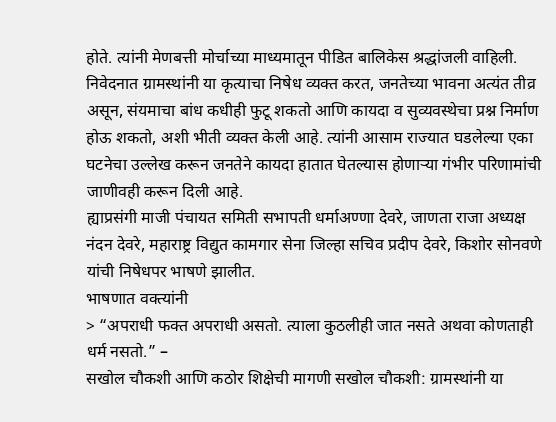होते. त्यांनी मेणबत्ती मोर्चाच्या माध्यमातून पीडित बालिकेस श्रद्धांजली वाहिली. निवेदनात ग्रामस्थांनी या कृत्याचा निषेध व्यक्त करत, जनतेच्या भावना अत्यंत तीव्र असून, संयमाचा बांध कधीही फुटू शकतो आणि कायदा व सुव्यवस्थेचा प्रश्न निर्माण होऊ शकतो, अशी भीती व्यक्त केली आहे. त्यांनी आसाम राज्यात घडलेल्या एका घटनेचा उल्लेख करून जनतेने कायदा हातात घेतल्यास होणाऱ्या गंभीर परिणामांची जाणीवही करून दिली आहे.
ह्याप्रसंगी माजी पंचायत समिती सभापती धर्माअण्णा देवरे, जाणता राजा अध्यक्ष नंदन देवरे, महाराष्ट्र विद्युत कामगार सेना जिल्हा सचिव प्रदीप देवरे, किशोर सोनवणे यांची निषेधपर भाषणे झालीत.
भाषणात वक्त्यांनी
> “अपराधी फक्त अपराधी असतो. त्याला कुठलीही जात नसते अथवा कोणताही धर्म नसतो.” –
सखोल चौकशी आणि कठोर शिक्षेची मागणी सखोल चौकशी: ग्रामस्थांनी या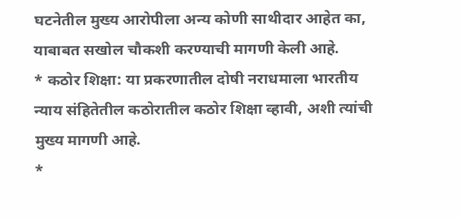घटनेतील मुख्य आरोपीला अन्य कोणी साथीदार आहेत का, याबाबत सखोल चौकशी करण्याची मागणी केली आहे.
* कठोर शिक्षा: या प्रकरणातील दोषी नराधमाला भारतीय न्याय संहितेतील कठोरातील कठोर शिक्षा व्हावी, अशी त्यांची मुख्य मागणी आहे.
*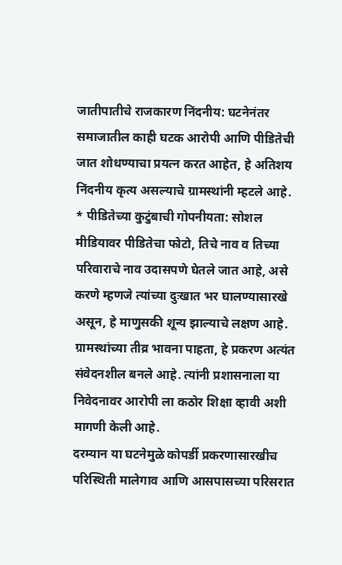जातीपातीचे राजकारण निंदनीय: घटनेनंतर समाजातील काही घटक आरोपी आणि पीडितेची जात शोधण्याचा प्रयत्न करत आहेत, हे अतिशय निंदनीय कृत्य असल्याचे ग्रामस्थांनी म्हटले आहे.
* पीडितेच्या कुटुंबाची गोपनीयता: सोशल मीडियावर पीडितेचा फोटो, तिचे नाव व तिच्या परिवाराचे नाव उदासपणे घेतले जात आहे, असे करणे म्हणजे त्यांच्या दुःखात भर घालण्यासारखे असून, हे माणुसकी शून्य झाल्याचे लक्षण आहे.
ग्रामस्थांच्या तीव्र भावना पाहता, हे प्रकरण अत्यंत संवेदनशील बनले आहे. त्यांनी प्रशासनाला या निवेदनावर आरोपी ला कठोर शिक्षा व्हावी अशी मागणी केली आहे.
दरम्यान या घटनेमुळे कोपर्डी प्रकरणासारखीच परिस्थिती मालेगाव आणि आसपासच्या परिसरात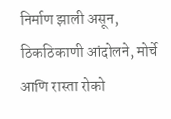निर्माण झाली असून, ठिकठिकाणी आंदोलने, मोर्चे आणि रास्ता रोको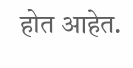होत आहेत.